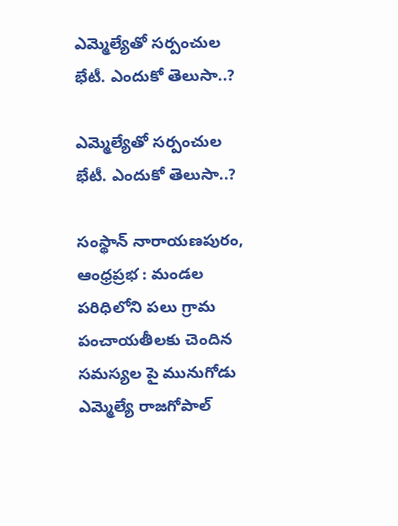ఎమ్మెల్యేతో సర్పంచుల భేటీ. ఎందుకో తెలుసా..?

ఎమ్మెల్యేతో సర్పంచుల భేటీ. ఎందుకో తెలుసా..?

సంస్థాన్ నారాయణపురం, ఆంధ్రప్రభ : మండల పరిధిలోని పలు గ్రామ పంచాయతీలకు చెందిన సమస్యల పై మునుగోడు ఎమ్మెల్యే రాజగోపాల్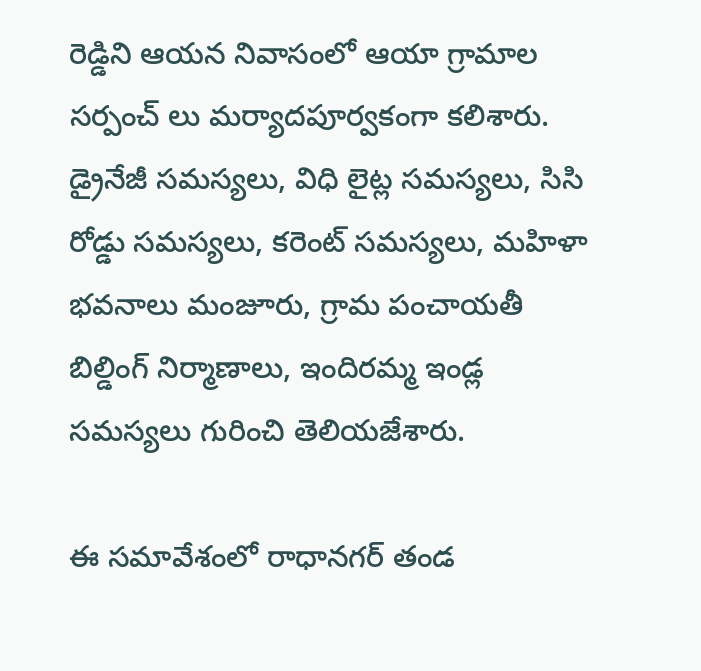రెడ్డిని ఆయన నివాసంలో ఆయా గ్రామాల సర్పంచ్ లు మర్యాదపూర్వకంగా కలిశారు. డ్రైనేజీ సమస్యలు, విధి లైట్ల సమస్యలు, సిసి రోడ్డు సమస్యలు, కరెంట్ సమస్యలు, మహిళా భవనాలు మంజూరు, గ్రామ పంచాయతీ బిల్డింగ్ నిర్మాణాలు, ఇందిరమ్మ ఇండ్ల సమస్యలు గురించి తెలియజేశారు.

ఈ సమావేశంలో రాధానగర్ తండ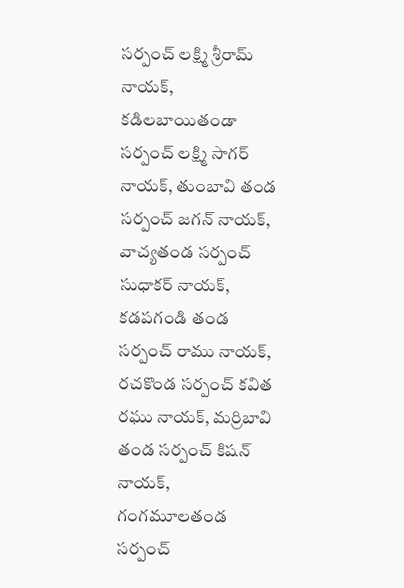సర్పంచ్ లక్ష్మి శ్రీరామ్ నాయక్, కడిలబాయితండా సర్పంచ్ లక్ష్మి సాగర్ నాయక్, తుంబావి తండ సర్పంచ్ జగన్ నాయక్, వాచ్యతండ సర్పంచ్ సుధాకర్ నాయక్, కడపగండి తండ సర్పంచ్ రాము నాయక్, రచకొండ సర్పంచ్ కవిత రఘు నాయక్, మర్రిబావి తండ సర్పంచ్ కిషన్ నాయక్, గంగమూలతండ సర్పంచ్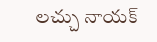లచ్చు నాయక్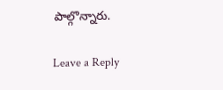పాల్గొన్నారు.

Leave a Reply